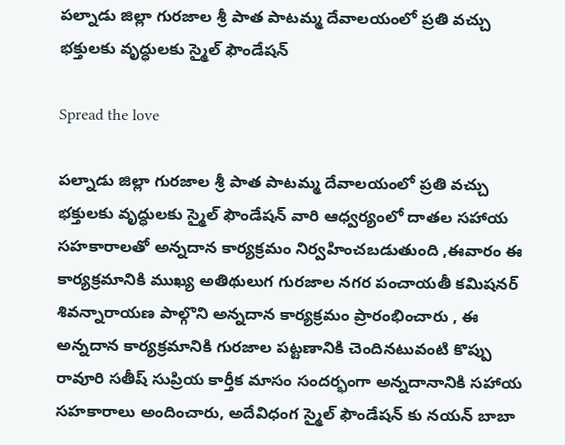పల్నాడు జిల్లా గురజాల శ్రీ పాత పాటమ్మ దేవాలయంలో ప్రతి వచ్చు భక్తులకు వృద్ధులకు స్మైల్ ఫౌండేషన్

Spread the love

పల్నాడు జిల్లా గురజాల శ్రీ పాత పాటమ్మ దేవాలయంలో ప్రతి వచ్చు భక్తులకు వృద్ధులకు స్మైల్ ఫౌండేషన్ వారి ఆధ్వర్యంలో దాతల సహాయ సహకారాలతో అన్నదాన కార్యక్రమం నిర్వహించబడుతుంది ,ఈవారం ఈ కార్యక్రమానికి ముఖ్య అతిథులుగ గురజాల నగర పంచాయతీ కమిషనర్ శివన్నారాయణ పాల్గొని అన్నదాన కార్యక్రమం ప్రారంభించారు , ఈ అన్నదాన కార్యక్రమానికి గురజాల పట్టణానికి చెందినటువంటి కొప్పు రావూరి సతీష్ సుప్రియ కార్తీక మాసం సందర్భంగా అన్నదానానికి సహాయ సహకారాలు అందించారు, అదేవిధంగ స్మైల్ ఫౌండేషన్ కు నయన్ బాబా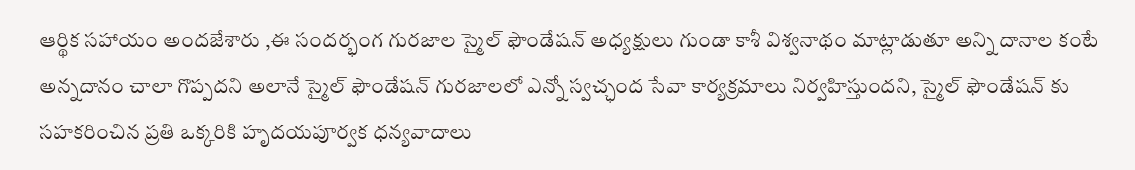ఆర్థిక సహాయం అందజేశారు ,ఈ సందర్భంగ గురజాల స్మైల్ ఫౌండేషన్ అధ్యక్షులు గుండా కాశీ విశ్వనాథం మాట్లాడుతూ అన్ని దానాల కంటే అన్నదానం చాలా గొప్పదని అలానే స్మైల్ ఫౌండేషన్ గురజాలలో ఎన్నో స్వచ్ఛంద సేవా కార్యక్రమాలు నిర్వహిస్తుందని, స్మైల్ ఫౌండేషన్ కు సహకరించిన ప్రతి ఒక్కరికి హృదయపూర్వక ధన్యవాదాలు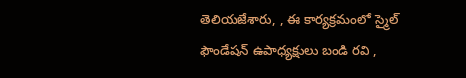తెలియజేశారు, , ఈ కార్యక్రమంలో స్మైల్ ఫౌండేషన్ ఉపాధ్యక్షులు బండి రవి ,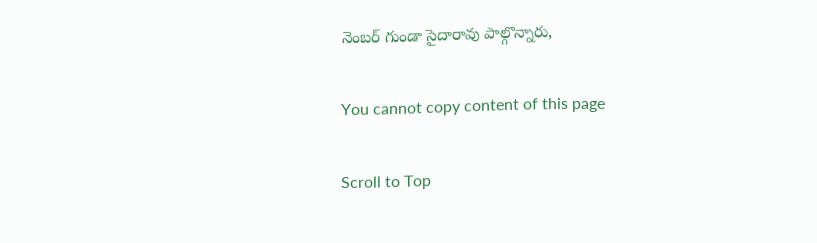నెంబర్ గుండా సైదారావు పాల్గొన్నారు,

You cannot copy content of this page

Scroll to Top